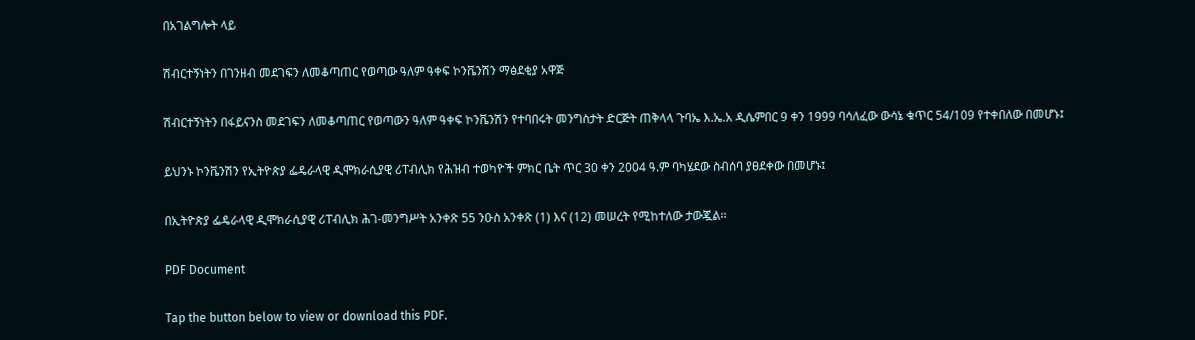በአገልግሎት ላይ

ሽብርተኝነትን በገንዘብ መደገፍን ለመቆጣጠር የወጣው ዓለም ዓቀፍ ኮንቬንሽን ማፅደቂያ አዋጅ

ሽብርተኝነትን በፋይናንስ መደገፍን ለመቆጣጠር የወጣውን ዓለም ዓቀፍ ኮንቬንሽን የተባበሩት መንግስታት ድርጅት ጠቅላላ ጉባኤ እ.ኤ.አ ዲሴምበር 9 ቀን 1999 ባሳለፈው ውሳኔ ቁጥር 54/109 የተቀበለው በመሆኑ፤

ይህንኑ ኮንቬንሽን የኢትዮጵያ ፌዴራላዊ ዲሞክራሲያዊ ሪፐብሊክ የሕዝብ ተወካዮች ምክር ቤት ጥር 30 ቀን 2004 ዓ.ም ባካሄደው ስብሰባ ያፀደቀው በመሆኑ፤

በኢትዮጵያ ፌዴራላዊ ዲሞክራሲያዊ ሪፐብሊክ ሕገ-መንግሥት አንቀጽ 55 ንዑስ አንቀጽ (1) እና (12) መሠረት የሚከተለው ታውጇል፡፡

PDF Document

Tap the button below to view or download this PDF.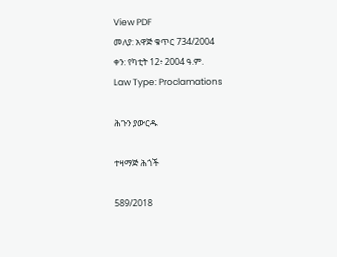View PDF
መለያ: አዋጅ ቁጥር 734/2004
ቀን: የካቲት 12፥ 2004 ዓ.ም.
Law Type: Proclamations

ሕጉን ያውርዱ

ተዛማጅ ሕጎች

589/2018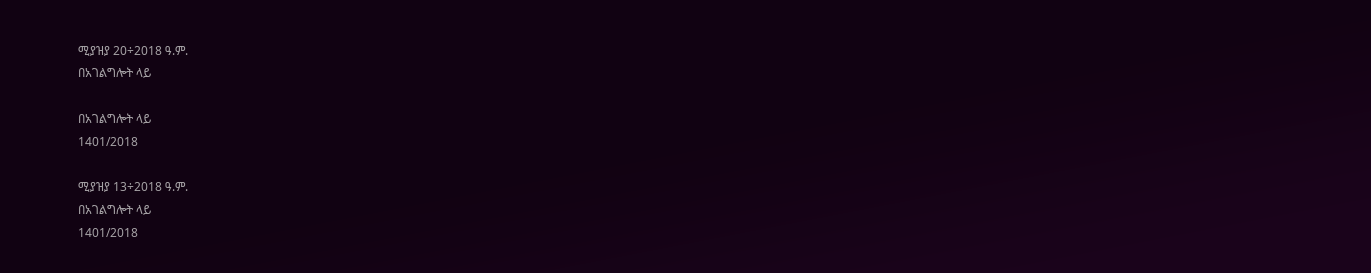ሚያዝያ 20÷2018 ዓ.ም.
በአገልግሎት ላይ

በአገልግሎት ላይ
1401/2018

ሚያዝያ 13÷2018 ዓ.ም.
በአገልግሎት ላይ
1401/2018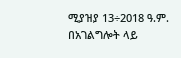ሚያዝያ 13÷2018 ዓ.ም.
በአገልግሎት ላይ